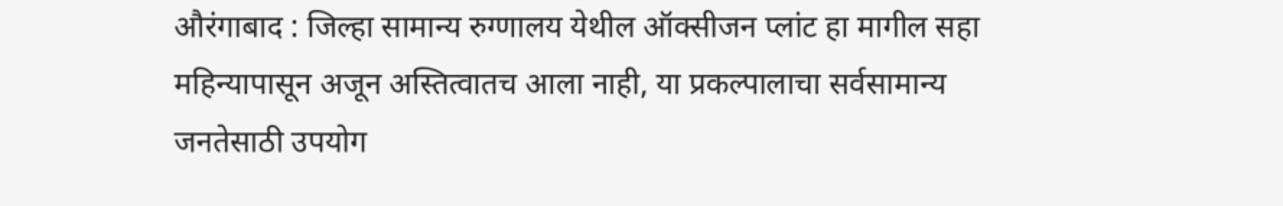औरंगाबाद : जिल्हा सामान्य रुग्णालय येथील ऑक्सीजन प्लांट हा मागील सहा महिन्यापासून अजून अस्तित्वातच आला नाही, या प्रकल्पालाचा सर्वसामान्य जनतेसाठी उपयोग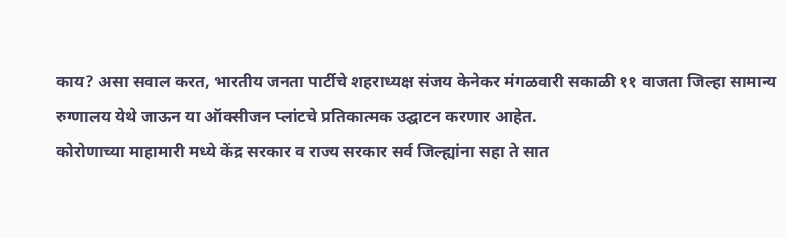काय? असा सवाल करत, भारतीय जनता पार्टीचे शहराध्यक्ष संजय केनेकर मंगळवारी सकाळी ११ वाजता जिल्हा सामान्य रुग्णालय येथे जाऊन या ऑक्सीजन प्लांटचे प्रतिकात्मक उद्घाटन करणार आहेत.
कोरोणाच्या माहामारी मध्ये केंद्र सरकार व राज्य सरकार सर्व जिल्ह्यांना सहा ते सात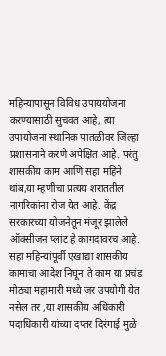महिन्यापासून विविध उपाययोजना करण्यासाठी सुचवत आहे, त्या उपायोजना स्थानिक पातळीवर जिल्हा प्रशासनाने करणे अपेक्षित आहे. परंतु शासकीय काम आणि सहा महिने थांब,या म्हणीचा प्रत्यय शराततील नागरिकांना रोज येत आहे. केंद्र सरकारच्या योजनेतून मंजूर झालेले ऑक्सीजन प्लांट हे कागदावरच आहे.
सहा महिन्यांपूर्वी एखाद्या शासकीय कामाचा आदेश निघून ते काम या प्रचंड मोठ्या महामारी मध्ये जर उपयोगी येत नसेल तर ,या शासकीय अधिकारी पदाधिकारी यांच्या दप्तर दिरंगाई मुळे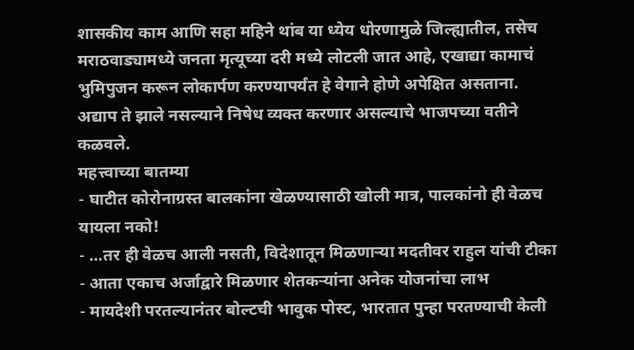शासकीय काम आणि सहा महिने थांब या ध्येय धोरणामुळे जिल्ह्यातील, तसेच मराठवाड्यामध्ये जनता मृत्यूच्या दरी मध्ये लोटली जात आहे, एखाद्या कामाचं भुमिपुजन करून लोकार्पण करण्यापर्यंत हे वेगाने होणे अपेक्षित असताना. अद्याप ते झाले नसल्याने निषेध व्यक्त करणार असल्याचे भाजपच्या वतीने कळवले.
महत्त्वाच्या बातम्या
- घाटीत कोरोनाग्रस्त बालकांना खेळण्यासाठी खोली मात्र, पालकांनो ही वेळच यायला नको!
- …तर ही वेळच आली नसती, विदेशातून मिळणाऱ्या मदतीवर राहुल यांची टीका
- आता एकाच अर्जाद्वारे मिळणार शेतकऱ्यांना अनेक योजनांचा लाभ
- मायदेशी परतल्यानंतर बोल्टची भावुक पोस्ट, भारतात पुन्हा परतण्याची केली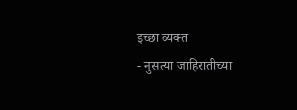इच्छा व्यक्त
- नुसत्या जाहिरातीच्या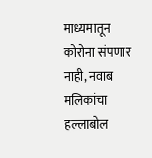माध्यमातून कोरोना संपणार नाही, नवाब मलिकांचा हल्लाबोल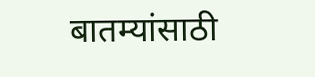बातम्यांसाठी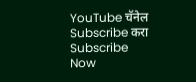YouTube चॅनेल Subscribe करा
Subscribe Now